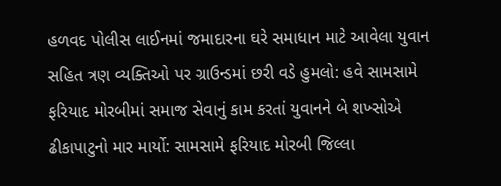હળવદ પોલીસ લાઈનમાં જમાદારના ઘરે સમાધાન માટે આવેલા યુવાન સહિત ત્રણ વ્યક્તિઓ પર ગ્રાઉન્ડમાં છરી વડે હુમલો: હવે સામસામે ફરિયાદ મોરબીમાં સમાજ સેવાનું કામ કરતાં યુવાનને બે શખ્સોએ ઢીકાપાટુનો માર માર્યો: સામસામે ફરિયાદ મોરબી જિલ્લા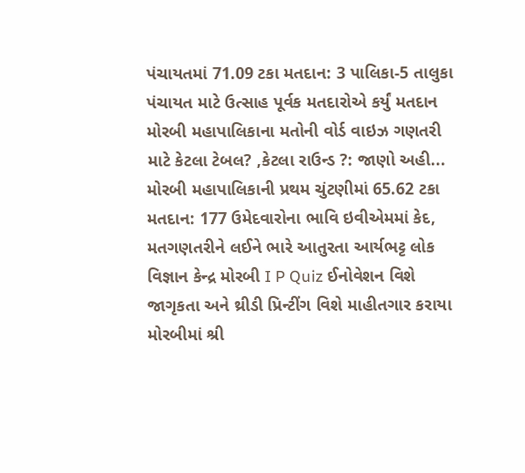પંચાયતમાં 71.09 ટકા મતદાન: 3 પાલિકા-5 તાલુકા પંચાયત માટે ઉત્સાહ પૂર્વક મતદારોએ કર્યું મતદાન મોરબી મહાપાલિકાના મતોની વોર્ડ વાઇઝ ગણતરી માટે કેટલા ટેબલ? ,કેટલા રાઉન્ડ ?: જાણો અહી... મોરબી મહાપાલિકાની પ્રથમ ચુંટણીમાં 65.62 ટકા મતદાન: 177 ઉમેદવારોના ભાવિ ઇવીએમમાં કેદ, મતગણતરીને લઈને ભારે આતુરતા આર્યભટ્ટ લોક વિજ્ઞાન કેન્દ્ર મોરબી I P Quiz ઈનોવેશન વિશે જાગૃકતા અને થ્રીડી પ્રિન્ટીંગ વિશે માહીતગાર કરાયા મોરબીમાં શ્રી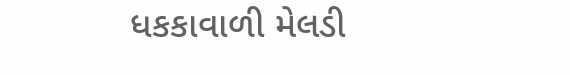ધકકાવાળી મેલડી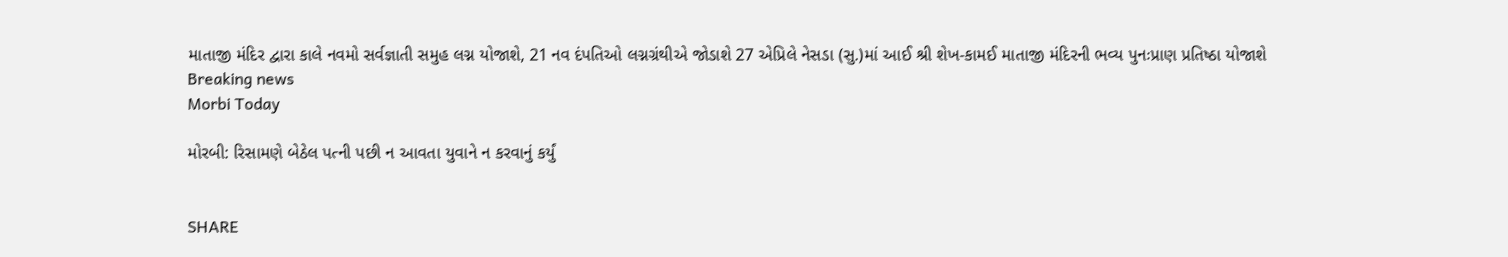માતાજી મંદિર દ્વારા કાલે નવમો સર્વજ્ઞાતી સમુહ લગ્ન યોજાશે, 21 નવ દંપતિઓ લગ્નગ્રંથીએ જોડાશે 27 એપ્રિલે નેસડા (સુ.)માં આઈ શ્રી શેખ-કામઈ માતાજી મંદિરની ભવ્ય પુનઃપ્રાણ પ્રતિષ્ઠા યોજાશે
Breaking news
Morbi Today

મોરબી: રિસામણે બેઠેલ પત્ની પછી ન આવતા યુવાને ન કરવાનું કર્યું


SHARE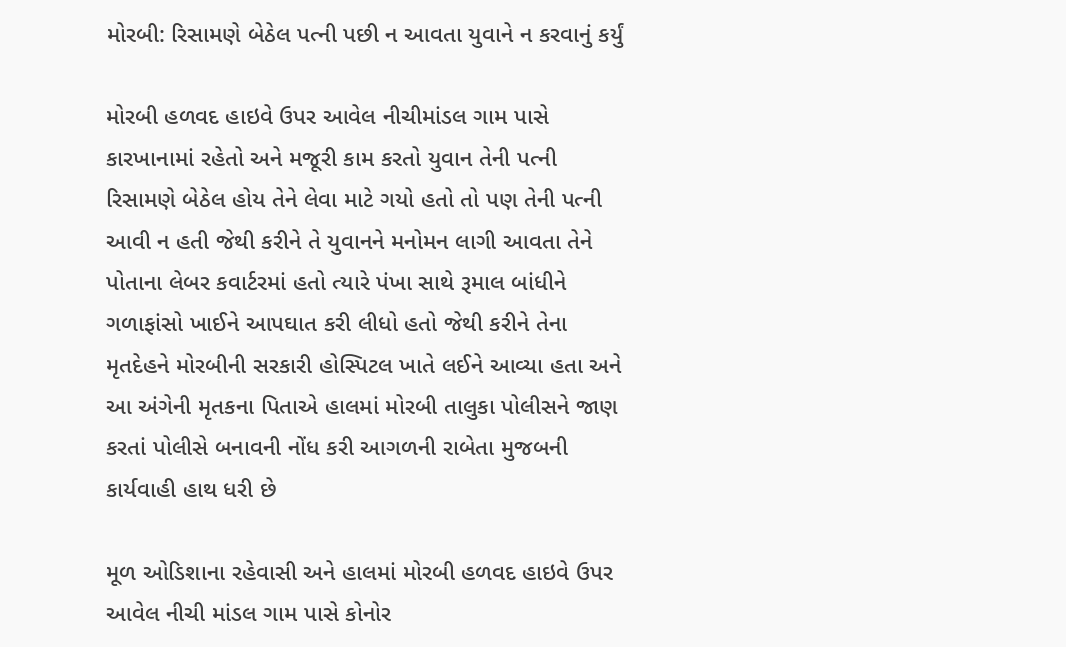મોરબી: રિસામણે બેઠેલ પત્ની પછી ન આવતા યુવાને ન કરવાનું કર્યું

મોરબી હળવદ હાઇવે ઉપર આવેલ નીચીમાંડલ ગામ પાસે કારખાનામાં રહેતો અને મજૂરી કામ કરતો યુવાન તેની પત્ની રિસામણે બેઠેલ હોય તેને લેવા માટે ગયો હતો તો પણ તેની પત્ની આવી ન હતી જેથી કરીને તે યુવાનને મનોમન લાગી આવતા તેને પોતાના લેબર કવાર્ટરમાં હતો ત્યારે પંખા સાથે રૂમાલ બાંધીને ગળાફાંસો ખાઈને આપઘાત કરી લીધો હતો જેથી કરીને તેના મૃતદેહને મોરબીની સરકારી હોસ્પિટલ ખાતે લઈને આવ્યા હતા અને આ અંગેની મૃતકના પિતાએ હાલમાં મોરબી તાલુકા પોલીસને જાણ કરતાં પોલીસે બનાવની નોંધ કરી આગળની રાબેતા મુજબની કાર્યવાહી હાથ ધરી છે

મૂળ ઓડિશાના રહેવાસી અને હાલમાં મોરબી હળવદ હાઇવે ઉપર આવેલ નીચી માંડલ ગામ પાસે કોનોર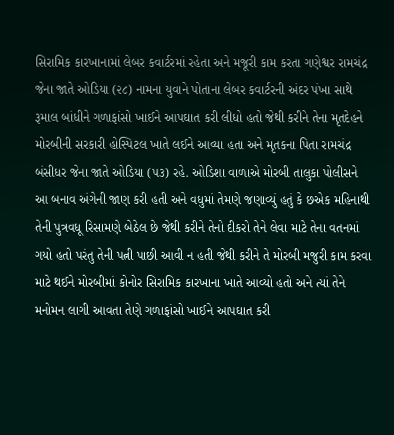સિરામિક કારખાનામાં લેબર કવાર્ટરમાં રહેતા અને મજૂરી કામ કરતા ગણેશ્વર રામચંદ્ર જેના જાતે ઓડિયા (૨૮) નામના યુવાને પોતાના લેબર કવાર્ટરની અંદર પંખા સાથે રૂમાલ બાંધીને ગળાફાંસો ખાઈને આપઘાત કરી લીધો હતો જેથી કરીને તેના મૃતદેહને મોરબીની સરકારી હોસ્પિટલ ખાતે લઈને આવ્યા હતા અને મૃતકના પિતા રામચંદ્ર બંસીધર જેના જાતે ઓડિયા (૫૩) રહે. ઓડિશા વાળાએ મોરબી તાલુકા પોલીસને આ બનાવ અંગેની જાણ કરી હતી અને વધુમાં તેમણે જણાવ્યું હતું કે છએક મહિનાથી તેની પુત્રવધૂ રિસામણે બેઠેલ છે જેથી કરીને તેનો દીકરો તેને લેવા માટે તેના વતનમાં ગયો હતો પરંતુ તેની પત્ની પાછી આવી ન હતી જેથી કરીને તે મોરબી મજુરી કામ કરવા માટે થઈને મોરબીમાં કોનોર સિરામિક કારખાના ખાતે આવ્યો હતો અને ત્યાં તેને મનોમન લાગી આવતા તેણે ગળાફાંસો ખાઈને આપઘાત કરી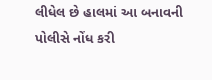લીધેલ છે હાલમાં આ બનાવની પોલીસે નોંધ કરી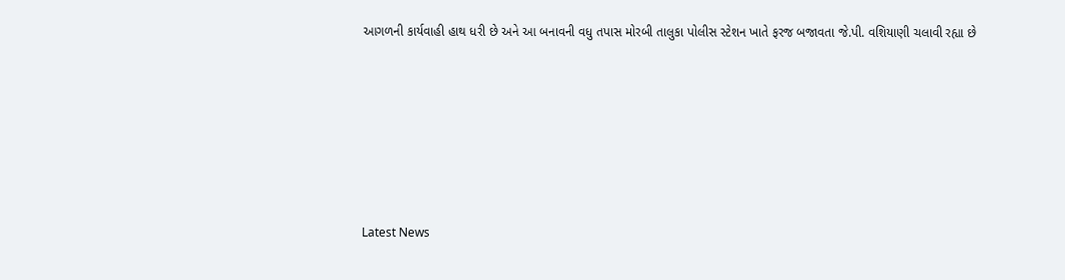આગળની કાર્યવાહી હાથ ધરી છે અને આ બનાવની વધુ તપાસ મોરબી તાલુકા પોલીસ સ્ટેશન ખાતે ફરજ બજાવતા જે.પી. વશિયાણી ચલાવી રહ્યા છે






Latest News